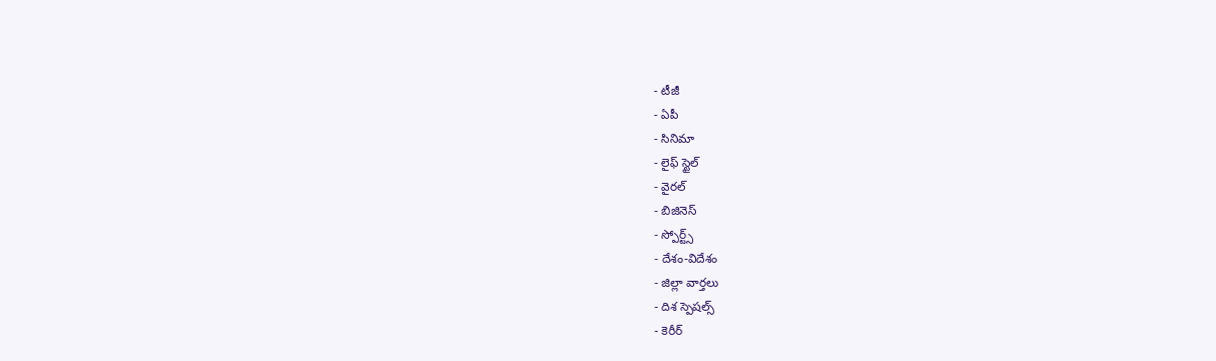- టీజీ
- ఏపీ
- సినిమా
- లైఫ్ స్టైల్
- వైరల్
- బిజినెస్
- స్పోర్ట్స్
- దేశం-విదేశం
- జిల్లా వార్తలు
- దిశ స్పెషల్స్
- కెరీర్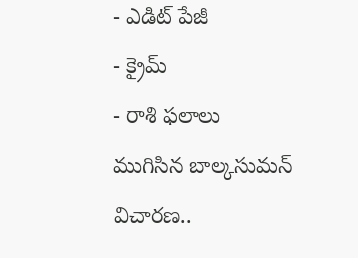- ఎడిట్ పేజీ
- క్రైమ్
- రాశి ఫలాలు
ముగిసిన బాల్కసుమన్ విచారణ..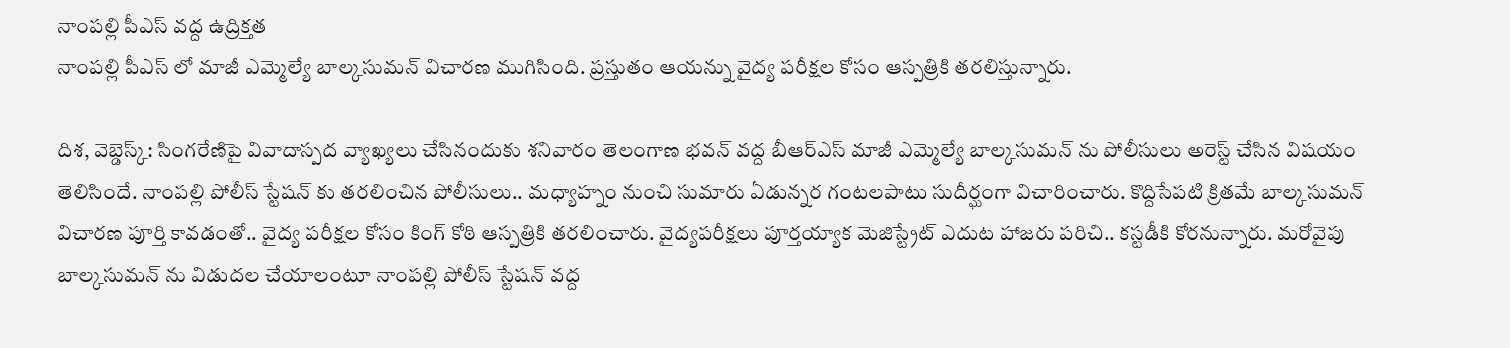నాంపల్లి పీఎస్ వద్ద ఉద్రిక్తత
నాంపల్లి పీఎస్ లో మాజీ ఎమ్మెల్యే బాల్కసుమన్ విచారణ ముగిసింది. ప్రస్తుతం ఆయన్ను వైద్య పరీక్షల కోసం ఆస్పత్రికి తరలిస్తున్నారు.

దిశ, వెబ్డెస్క్: సింగరేణిపై వివాదాస్పద వ్యాఖ్యలు చేసినందుకు శనివారం తెలంగాణ భవన్ వద్ద బీఆర్ఎస్ మాజీ ఎమ్మెల్యే బాల్కసుమన్ ను పోలీసులు అరెస్ట్ చేసిన విషయం తెలిసిందే. నాంపల్లి పోలీస్ స్టేషన్ కు తరలించిన పోలీసులు.. మధ్యాహ్నం నుంచి సుమారు ఏడున్నర గంటలపాటు సుదీర్ఘంగా విచారించారు. కొద్దిసేపటి క్రితమే బాల్కసుమన్ విచారణ పూర్తి కావడంతో.. వైద్య పరీక్షల కోసం కింగ్ కోఠి ఆస్పత్రికి తరలించారు. వైద్యపరీక్షలు పూర్తయ్యాక మెజిస్ట్రేట్ ఎదుట హాజరు పరిచి.. కస్టడీకి కోరనున్నారు. మరోవైపు బాల్కసుమన్ ను విడుదల చేయాలంటూ నాంపల్లి పోలీస్ స్టేషన్ వద్ద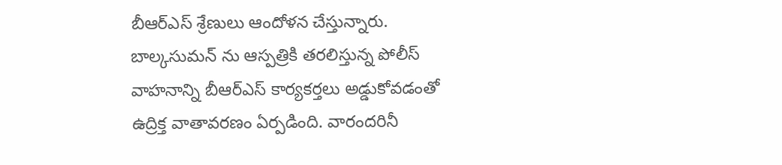బీఆర్ఎస్ శ్రేణులు ఆందోళన చేస్తున్నారు. బాల్కసుమన్ ను ఆస్పత్రికి తరలిస్తున్న పోలీస్ వాహనాన్ని బీఆర్ఎస్ కార్యకర్తలు అడ్డుకోవడంతో ఉద్రిక్త వాతావరణం ఏర్పడింది. వారందరినీ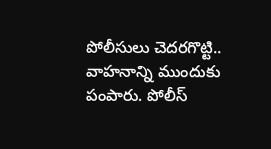పోలీసులు చెదరగొట్టి.. వాహనాన్ని ముందుకు పంపారు. పోలీస్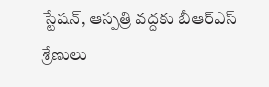స్టేషన్, ఆస్పత్రి వద్దకు బీఆర్ఎస్ శ్రేణులు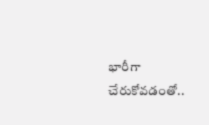భారీగా చేరుకోవడంతో..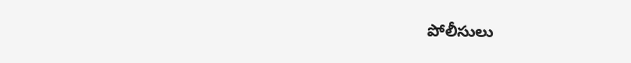పోలీసులు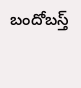బందోబస్త్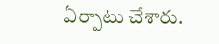ఏర్పాటు చేశారు.